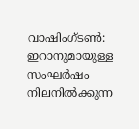വാഷിംഗ്ടൺ: ഇറാനുമായുള്ള സംഘർഷം നിലനിൽക്കുന്ന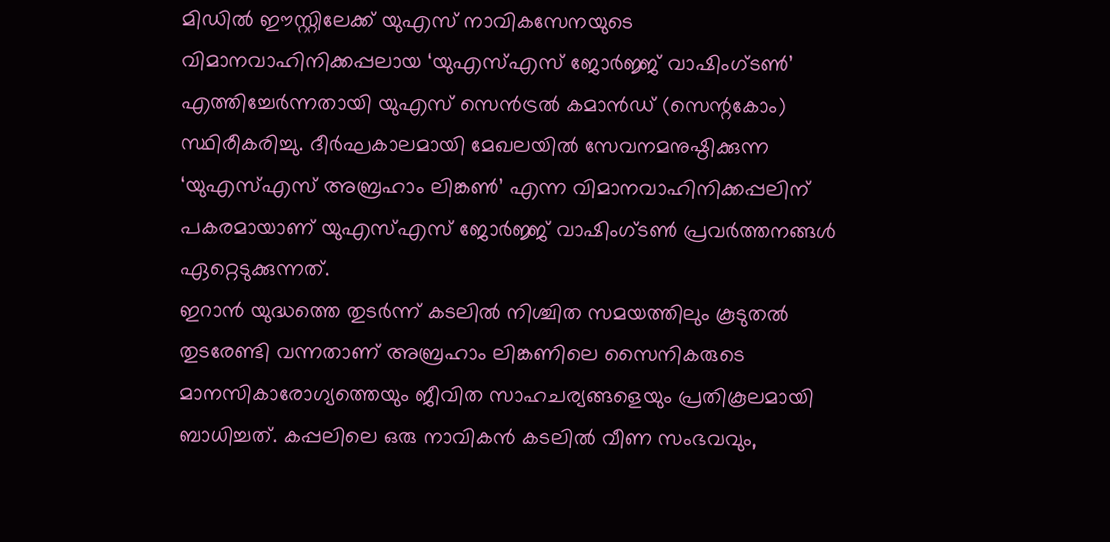മിഡിൽ ഈസ്റ്റിലേക്ക് യുഎസ് നാവികസേനയുടെ വിമാനവാഹിനിക്കപ്പലായ ‘യുഎസ്എസ് ജോർജ്ജ് വാഷിംഗ്ടൺ’ എത്തിച്ചേർന്നതായി യുഎസ് സെൻട്രൽ കമാൻഡ് (സെന്റകോം) സ്ഥിരീകരിച്ചു. ദീർഘകാലമായി മേഖലയിൽ സേവനമനുഷ്ഠിക്കുന്ന ‘യുഎസ്എസ് അബ്രഹാം ലിങ്കൺ’ എന്ന വിമാനവാഹിനിക്കപ്പലിന് പകരമായാണ് യുഎസ്എസ് ജോർജ്ജ് വാഷിംഗ്ടൺ പ്രവർത്തനങ്ങൾ ഏറ്റെടുക്കുന്നത്.
ഇറാൻ യുദ്ധത്തെ തുടർന്ന് കടലിൽ നിശ്ചിത സമയത്തിലും കൂടുതൽ തുടരേണ്ടി വന്നതാണ് അബ്രഹാം ലിങ്കണിലെ സൈനികരുടെ മാനസികാരോഗ്യത്തെയും ജീവിത സാഹചര്യങ്ങളെയും പ്രതികൂലമായി ബാധിച്ചത്. കപ്പലിലെ ഒരു നാവികൻ കടലിൽ വീണ സംഭവവും,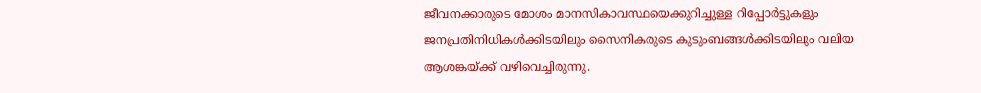ജീവനക്കാരുടെ മോശം മാനസികാവസ്ഥയെക്കുറിച്ചുള്ള റിപ്പോർട്ടുകളും ജനപ്രതിനിധികൾക്കിടയിലും സൈനികരുടെ കുടുംബങ്ങൾക്കിടയിലും വലിയ ആശങ്കയ്ക്ക് വഴിവെച്ചിരുന്നു.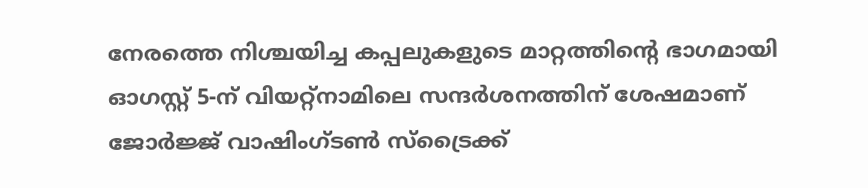നേരത്തെ നിശ്ചയിച്ച കപ്പലുകളുടെ മാറ്റത്തിന്റെ ഭാഗമായി ഓഗസ്റ്റ് 5-ന് വിയറ്റ്നാമിലെ സന്ദർശനത്തിന് ശേഷമാണ് ജോർജ്ജ് വാഷിംഗ്ടൺ സ്ട്രൈക്ക്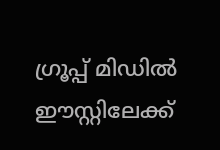ഗ്രൂപ്പ് മിഡിൽ ഈസ്റ്റിലേക്ക്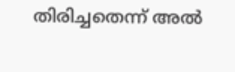തിരിച്ചതെന്ന് അൽ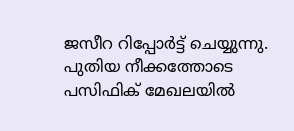ജസീറ റിപ്പോർട്ട് ചെയ്യുന്നു. പുതിയ നീക്കത്തോടെ പസിഫിക് മേഖലയിൽ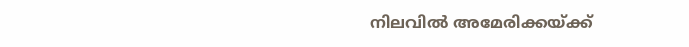നിലവിൽ അമേരിക്കയ്ക്ക്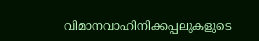വിമാനവാഹിനിക്കപ്പലുകളുടെ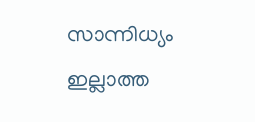സാന്നിധ്യം ഇല്ലാത്ത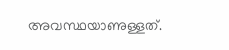അവസ്ഥയാണുള്ളത്.